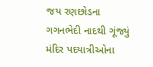જય રણછોડના ગગનભેદી નાદથી ગૂંજ્યું મંદિર પદયાત્રીઓના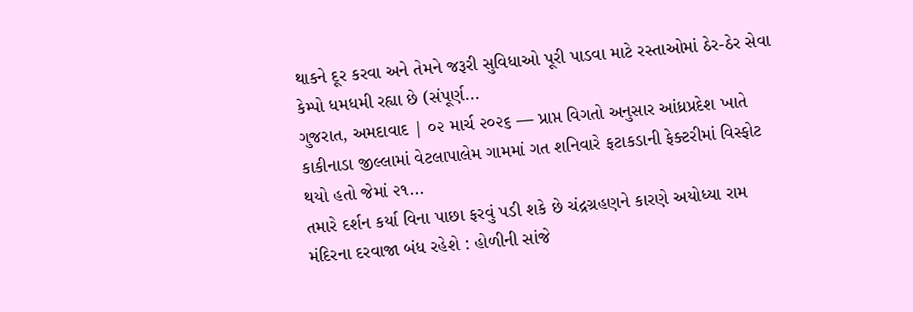થાકને દૂર કરવા અને તેમને જરૂરી સુવિધાઓ પૂરી પાડવા માટે રસ્તાઓમાં ઠેર-ઠેર સેવા કેમ્પો ધમધમી રહ્યા છે (સંપૂર્ણ...
ગુજરાત, અમદાવાદ | ૦૨ માર્ચ ૨૦૨૬ — પ્રાપ્ત વિગતો અનુસાર આંધ્રપ્રદેશ ખાતે કાકીનાડા જીલ્લામાં વેટલાપાલેમ ગામમાં ગત શનિવારે ફટાકડાની ફેક્ટરીમાં વિસ્ફોટ થયો હતો જેમાં ૨૧...
તમારે દર્શન કર્યા વિના પાછા ફરવું પડી શકે છે ચંદ્રગ્રહણને કારણે અયોધ્યા રામ મંદિરના દરવાજા બંધ રહેશે : હોળીની સાંજે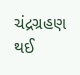ચંદ્રગ્રહણ થઈ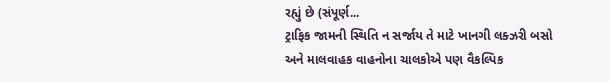રહ્યું છે (સંપૂર્ણ...
ટ્રાફિક જામની સ્થિતિ ન સર્જાય તે માટે ખાનગી લક્ઝરી બસો અને માલવાહક વાહનોના ચાલકોએ પણ વૈકલ્પિક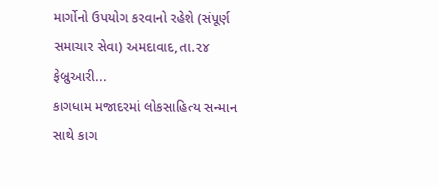માર્ગોનો ઉપયોગ કરવાનો રહેશે (સંપૂર્ણ સમાચાર સેવા) અમદાવાદ,તા.૨૪ ફેબ્રુઆરી...
કાગધામ મજાદરમાં લોકસાહિત્ય સન્માન સાથે કાગ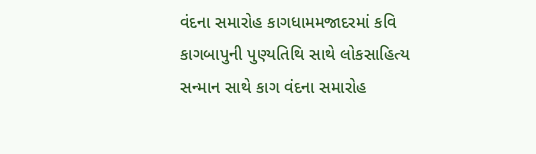વંદના સમારોહ કાગધામમજાદરમાં કવિ કાગબાપુની પુણ્યતિથિ સાથે લોકસાહિત્ય સન્માન સાથે કાગ વંદના સમારોહ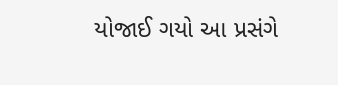યોજાઈ ગયો આ પ્રસંગે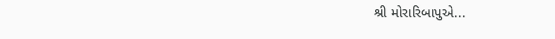શ્રી મોરારિબાપુએ...